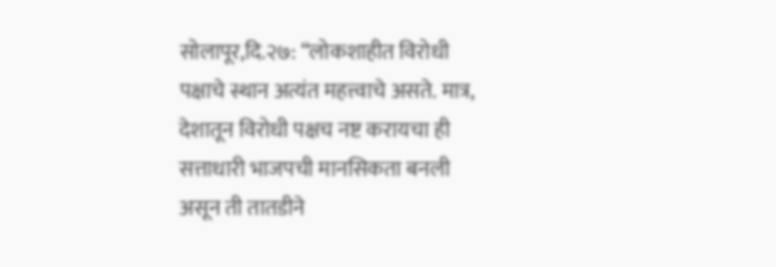सोलापूर,दि.२७: “लोकशाहीत विरोधी पक्षाचे स्थान अत्यंत महत्त्वाचे असते. मात्र, देशातून विरोधी पक्षच नष्ट करायचा ही सत्ताधारी भाजपची मानसिकता बनली असून ती तातडीने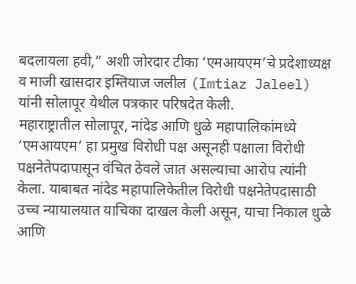बदलायला हवी,” अशी जोरदार टीका ‘एमआयएम’चे प्रदेशाध्यक्ष व माजी खासदार इम्तियाज जलील (Imtiaz Jaleel) यांनी सोलापूर येथील पत्रकार परिषदेत केली.
महाराष्ट्रातील सोलापूर, नांदेड आणि धुळे महापालिकांमध्ये ‘एमआयएम’ हा प्रमुख विरोधी पक्ष असूनही पक्षाला विरोधी पक्षनेतेपदापासून वंचित ठेवले जात असल्याचा आरोप त्यांनी केला. याबाबत नांदेड महापालिकेतील विरोधी पक्षनेतेपदासाठी उच्च न्यायालयात याचिका दाखल केली असून, याचा निकाल धुळे आणि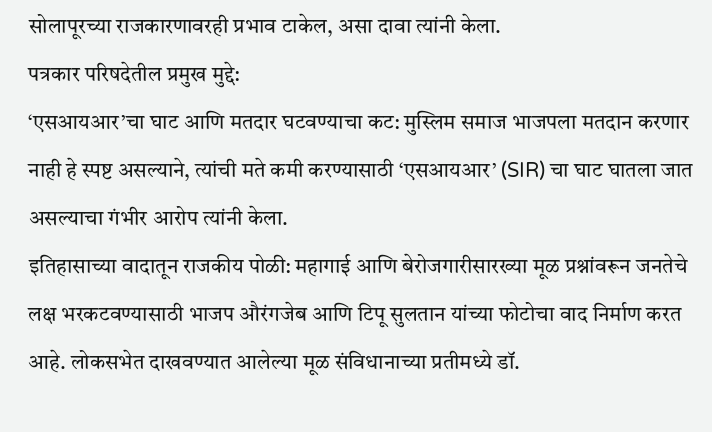सोलापूरच्या राजकारणावरही प्रभाव टाकेल, असा दावा त्यांनी केला.
पत्रकार परिषदेतील प्रमुख मुद्दे:
‘एसआयआर’चा घाट आणि मतदार घटवण्याचा कट: मुस्लिम समाज भाजपला मतदान करणार नाही हे स्पष्ट असल्याने, त्यांची मते कमी करण्यासाठी ‘एसआयआर’ (SIR) चा घाट घातला जात असल्याचा गंभीर आरोप त्यांनी केला.
इतिहासाच्या वादातून राजकीय पोळी: महागाई आणि बेरोजगारीसारख्या मूळ प्रश्नांवरून जनतेचे लक्ष भरकटवण्यासाठी भाजप औरंगजेब आणि टिपू सुलतान यांच्या फोटोचा वाद निर्माण करत आहे. लोकसभेत दाखवण्यात आलेल्या मूळ संविधानाच्या प्रतीमध्ये डॉ.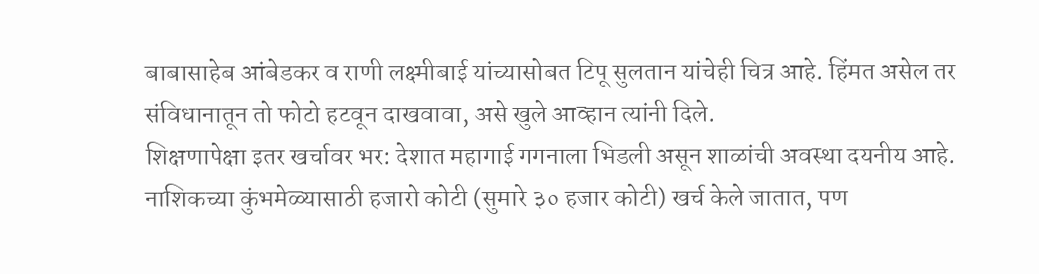बाबासाहेब आंबेडकर व राणी लक्ष्मीबाई यांच्यासोबत टिपू सुलतान यांचेही चित्र आहे. हिंमत असेल तर संविधानातून तो फोटो हटवून दाखवावा, असे खुले आव्हान त्यांनी दिले.
शिक्षणापेक्षा इतर खर्चावर भर: देशात महागाई गगनाला भिडली असून शाळांची अवस्था दयनीय आहे. नाशिकच्या कुंभमेळ्यासाठी हजारो कोटी (सुमारे ३० हजार कोटी) खर्च केले जातात, पण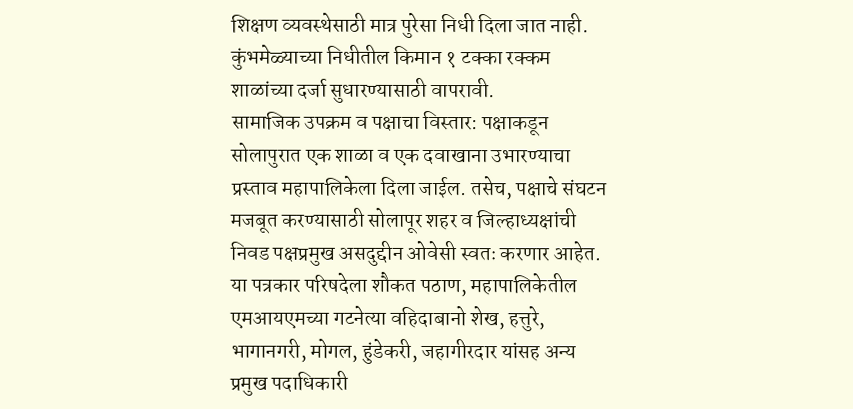शिक्षण व्यवस्थेसाठी मात्र पुरेसा निधी दिला जात नाही. कुंभमेळ्याच्या निधीतील किमान १ टक्का रक्कम शाळांच्या दर्जा सुधारण्यासाठी वापरावी.
सामाजिक उपक्रम व पक्षाचा विस्तार: पक्षाकडून सोलापुरात एक शाळा व एक दवाखाना उभारण्याचा प्रस्ताव महापालिकेला दिला जाईल. तसेच, पक्षाचे संघटन मजबूत करण्यासाठी सोलापूर शहर व जिल्हाध्यक्षांची निवड पक्षप्रमुख असदुद्दीन ओवेसी स्वतः करणार आहेत.
या पत्रकार परिषदेला शौकत पठाण, महापालिकेतील एमआयएमच्या गटनेत्या वहिदाबानो शेख, हत्तुरे, भागानगरी, मोगल, हुंडेकरी, जहागीरदार यांसह अन्य प्रमुख पदाधिकारी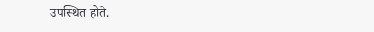उपस्थित होते.